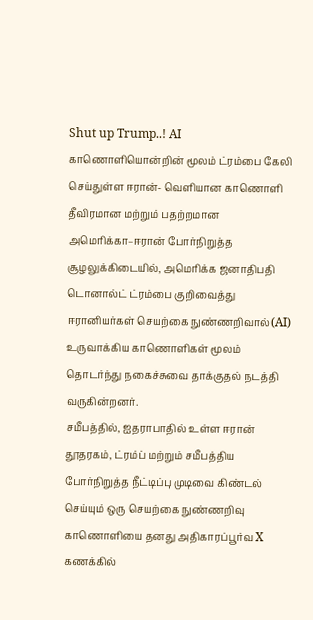Shut up Trump..! AI காணொளியொன்றின் மூலம் ட்ரம்பை கேலி செய்துள்ள ஈரான்- வெளியான காணொளி
தீவிரமான மற்றும் பதற்றமான அமெரிக்கா–ஈரான் போர்நிறுத்த சூழலுக்கிடையில், அமெரிக்க ஜனாதிபதி டொனால்ட் ட்ரம்பை குறிவைத்து ஈரானியர்கள் செயற்கை நுண்ணறிவால்(AI) உருவாக்கிய காணொளிகள் மூலம் தொடர்ந்து நகைச்சுவை தாக்குதல் நடத்தி வருகின்றனர்.
சமீபத்தில், ஐதராபாதில் உள்ள ஈரான் தூதரகம், ட்ரம்ப் மற்றும் சமீபத்திய போர்நிறுத்த நீட்டிப்பு முடிவை கிண்டல் செய்யும் ஒரு செயற்கை நுண்ணறிவு காணொளியை தனது அதிகாரப்பூர்வ X கணக்கில்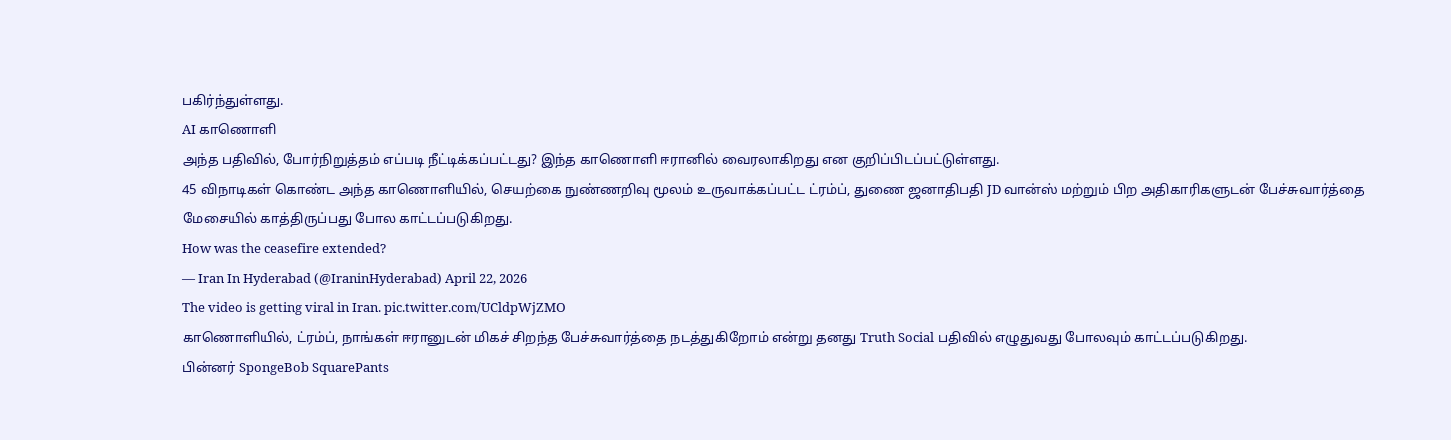பகிர்ந்துள்ளது.
AI காணொளி
அந்த பதிவில், போர்நிறுத்தம் எப்படி நீட்டிக்கப்பட்டது? இந்த காணொளி ஈரானில் வைரலாகிறது என குறிப்பிடப்பட்டுள்ளது.
45 விநாடிகள் கொண்ட அந்த காணொளியில், செயற்கை நுண்ணறிவு மூலம் உருவாக்கப்பட்ட ட்ரம்ப், துணை ஜனாதிபதி JD வான்ஸ் மற்றும் பிற அதிகாரிகளுடன் பேச்சுவார்த்தை மேசையில் காத்திருப்பது போல காட்டப்படுகிறது.
How was the ceasefire extended?
— Iran In Hyderabad (@IraninHyderabad) April 22, 2026
The video is getting viral in Iran. pic.twitter.com/UCldpWjZMO
காணொளியில், ட்ரம்ப், நாங்கள் ஈரானுடன் மிகச் சிறந்த பேச்சுவார்த்தை நடத்துகிறோம் என்று தனது Truth Social பதிவில் எழுதுவது போலவும் காட்டப்படுகிறது.
பின்னர் SpongeBob SquarePants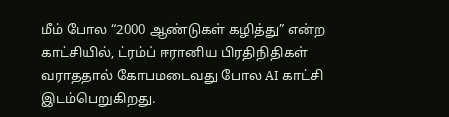மீம் போல “2000 ஆண்டுகள் கழித்து” என்ற காட்சியில், ட்ரம்ப் ஈரானிய பிரதிநிதிகள் வராததால் கோபமடைவது போல AI காட்சி இடம்பெறுகிறது.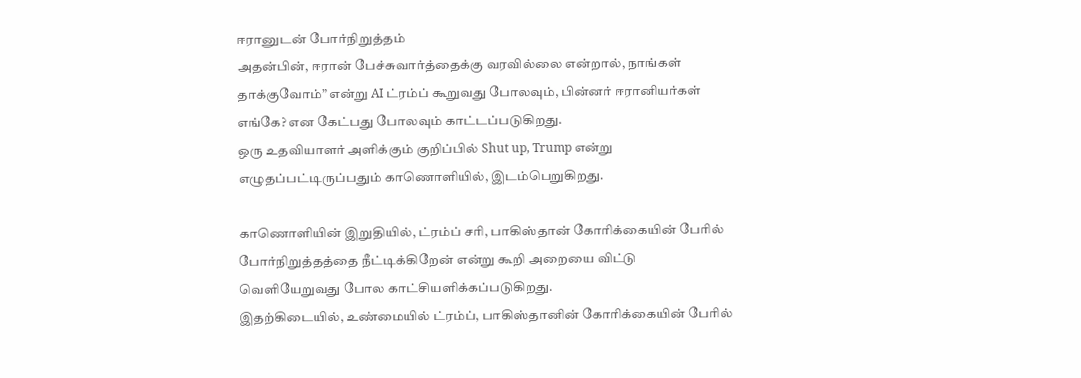ஈரானுடன் போர்நிறுத்தம்
அதன்பின், ஈரான் பேச்சுவார்த்தைக்கு வரவில்லை என்றால், நாங்கள் தாக்குவோம்” என்று AI ட்ரம்ப் கூறுவது போலவும், பின்னர் ஈரானியர்கள் எங்கே? என கேட்பது போலவும் காட்டப்படுகிறது.
ஒரு உதவியாளர் அளிக்கும் குறிப்பில் Shut up, Trump என்று எழுதப்பட்டிருப்பதும் காணொளியில், இடம்பெறுகிறது.

காணொளியின் இறுதியில், ட்ரம்ப் சரி, பாகிஸ்தான் கோரிக்கையின் பேரில் போர்நிறுத்தத்தை நீட்டிக்கிறேன் என்று கூறி அறையை விட்டு வெளியேறுவது போல காட்சியளிக்கப்படுகிறது.
இதற்கிடையில், உண்மையில் ட்ரம்ப், பாகிஸ்தானின் கோரிக்கையின் பேரில்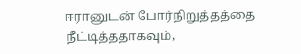ஈரானுடன் போர்நிறுத்தத்தை நீட்டித்ததாகவும்,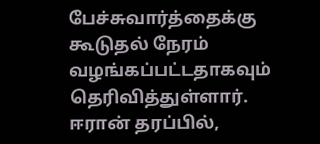பேச்சுவார்த்தைக்கு கூடுதல் நேரம் வழங்கப்பட்டதாகவும் தெரிவித்துள்ளார்.
ஈரான் தரப்பில்,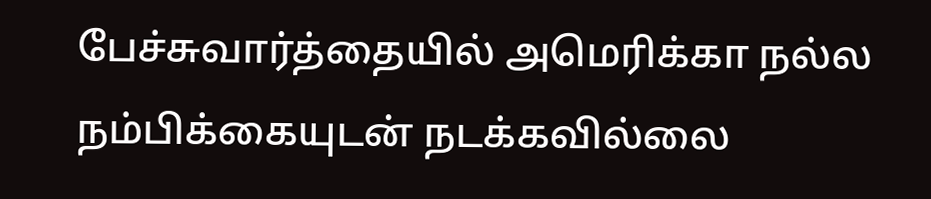பேச்சுவார்த்தையில் அமெரிக்கா நல்ல நம்பிக்கையுடன் நடக்கவில்லை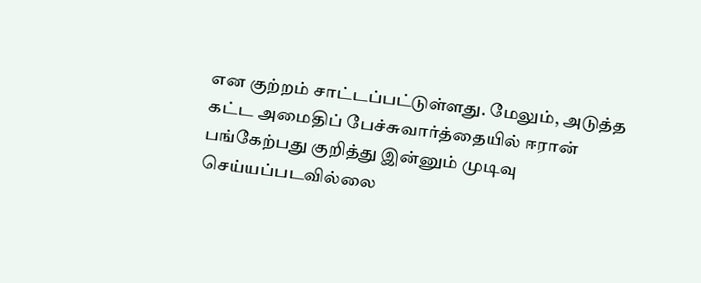என குற்றம் சாட்டப்பட்டுள்ளது. மேலும், அடுத்த கட்ட அமைதிப் பேச்சுவார்த்தையில் ஈரான் பங்கேற்பது குறித்து இன்னும் முடிவு செய்யப்படவில்லை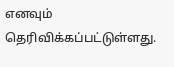எனவும் தெரிவிக்கப்பட்டுள்ளது.